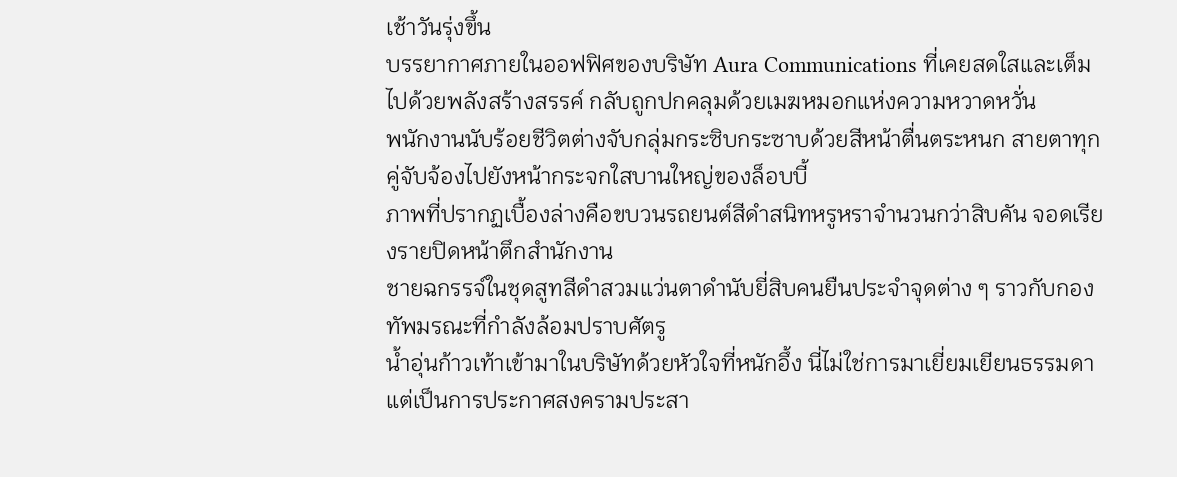เช้าวันรุ่งขึ้น
บรรยากาศภายในออฟฟิศของบริษัท Aura Communications ที่เคยสดใสและเต็มไปด้วยพลังสร้างสรรค์ กลับถูกปกคลุมด้วยเมฆหมอกแห่งความหวาดหวั่น
พนักงานนับร้อยชีวิตต่างจับกลุ่มกระซิบกระซาบด้วยสีหน้าตื่นตระหนก สายตาทุกคู่จับจ้องไปยังหน้ากระจกใสบานใหญ่ของล็อบบี้
ภาพที่ปรากฏเบื้องล่างคือขบวนรถยนต์สีดำสนิทหรูหราจำนวนกว่าสิบคัน จอดเรียงรายปิดหน้าตึกสำนักงาน
ชายฉกรรจ์ในชุดสูทสีดำสวมแว่นตาดำนับยี่สิบคนยืนประจำจุดต่าง ๆ ราวกับกองทัพมรณะที่กำลังล้อมปราบศัตรู
น้ำอุ่นก้าวเท้าเข้ามาในบริษัทด้วยหัวใจที่หนักอึ้ง นี่ไม่ใช่การมาเยี่ยมเยียนธรรมดา แต่เป็นการประกาศสงครามประสา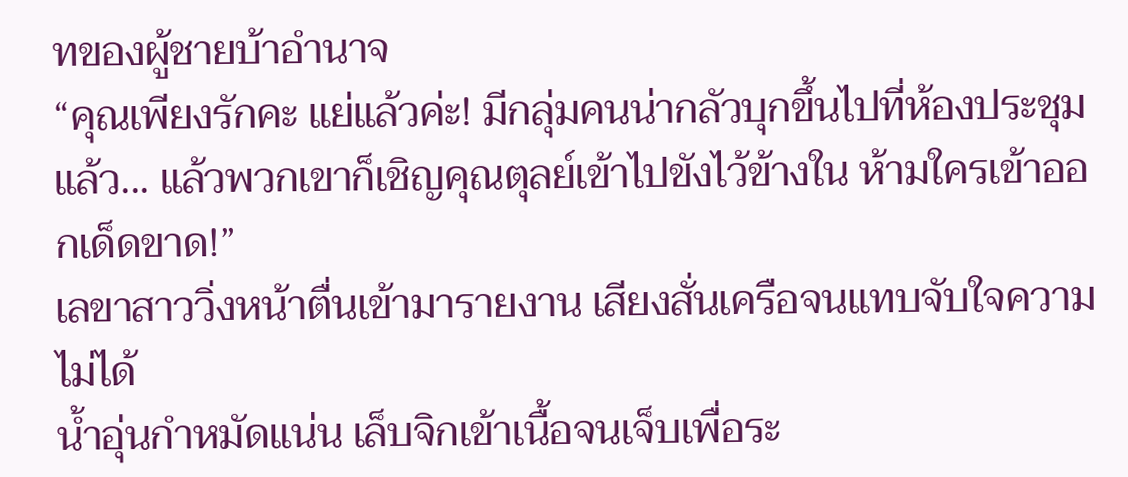ทของผู้ชายบ้าอำนาจ
“คุณเพียงรักคะ แย่แล้วค่ะ! มีกลุ่มคนน่ากลัวบุกขึ้นไปที่ห้องประชุม แล้ว... แล้วพวกเขาก็เชิญคุณตุลย์เข้าไปขังไว้ข้างใน ห้ามใครเข้าออกเด็ดขาด!”
เลขาสาววิ่งหน้าตื่นเข้ามารายงาน เสียงสั่นเครือจนแทบจับใจความไม่ได้
น้ำอุ่นกำหมัดแน่น เล็บจิกเข้าเนื้อจนเจ็บเพื่อระ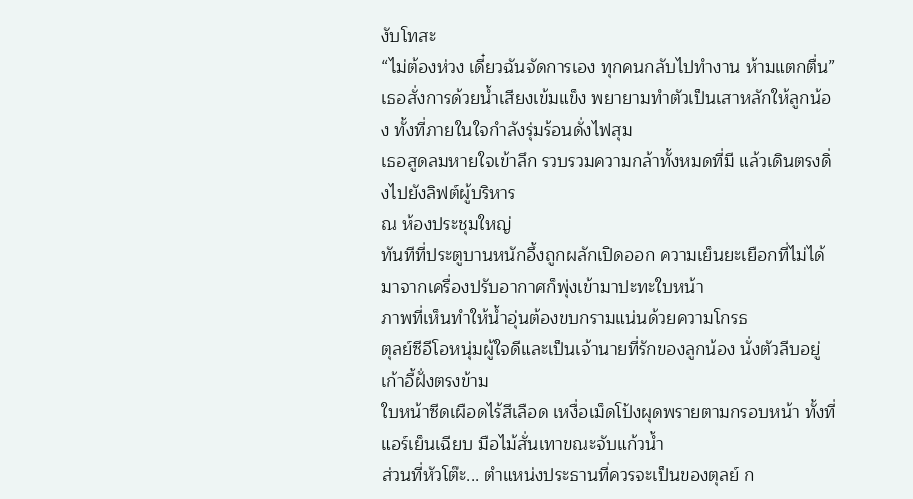งับโทสะ
“ไม่ต้องห่วง เดี๋ยวฉันจัดการเอง ทุกคนกลับไปทำงาน ห้ามแตกตื่น”
เธอสั่งการด้วยน้ำเสียงเข้มแข็ง พยายามทำตัวเป็นเสาหลักให้ลูกน้อง ทั้งที่ภายในใจกำลังรุ่มร้อนดั่งไฟสุม
เธอสูดลมหายใจเข้าลึก รวบรวมความกล้าทั้งหมดที่มี แล้วเดินตรงดิ่งไปยังลิฟต์ผู้บริหาร
ณ ห้องประชุมใหญ่
ทันทีที่ประตูบานหนักอึ้งถูกผลักเปิดออก ความเย็นยะเยือกที่ไม่ได้มาจากเครื่องปรับอากาศก็พุ่งเข้ามาปะทะใบหน้า
ภาพที่เห็นทำให้น้ำอุ่นต้องขบกรามแน่นด้วยความโกรธ
ตุลย์ซีอีโอหนุ่มผู้ใจดีและเป็นเจ้านายที่รักของลูกน้อง นั่งตัวลีบอยู่เก้าอี้ฝั่งตรงข้าม
ใบหน้าซีดเผือดไร้สีเลือด เหงื่อเม็ดโป้งผุดพรายตามกรอบหน้า ทั้งที่แอร์เย็นเฉียบ มือไม้สั่นเทาขณะจับแก้วน้ำ
ส่วนที่หัวโต๊ะ... ตำแหน่งประธานที่ควรจะเป็นของตุลย์ ก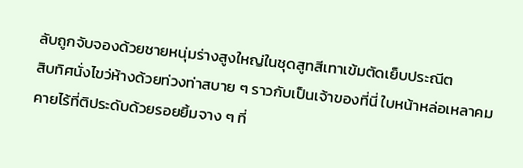ลับถูกจับจองด้วยชายหนุ่มร่างสูงใหญ่ในชุดสูทสีเทาเข้มตัดเย็บประณีต
สิบทิศนั่งไขว่ห้างด้วยท่วงท่าสบาย ๆ ราวกับเป็นเจ้าของที่นี่ ใบหน้าหล่อเหลาคมคายไร้ที่ติประดับด้วยรอยยิ้มจาง ๆ ที่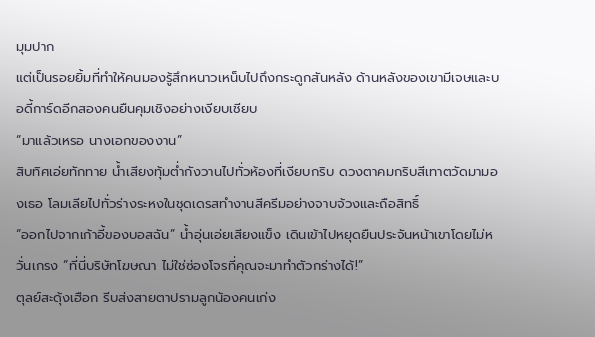มุมปาก
แต่เป็นรอยยิ้มที่ทำให้คนมองรู้สึกหนาวเหน็บไปถึงกระดูกสันหลัง ด้านหลังของเขามีเจษและบอดี้การ์ดอีกสองคนยืนคุมเชิงอย่างเงียบเชียบ
“มาแล้วเหรอ นางเอกของงาน”
สิบทิศเอ่ยทักทาย น้ำเสียงทุ้มต่ำกังวานไปทั่วห้องที่เงียบกริบ ดวงตาคมกริบสีเทาตวัดมามองเธอ โลมเลียไปทั่วร่างระหงในชุดเดรสทำงานสีครีมอย่างจาบจ้วงและถือสิทธิ์
“ออกไปจากเก้าอี้ของบอสฉัน” น้ำอุ่นเอ่ยเสียงแข็ง เดินเข้าไปหยุดยืนประจันหน้าเขาโดยไม่หวั่นเกรง “ที่นี่บริษัทโฆษณา ไม่ใช่ซ่องโจรที่คุณจะมาทำตัวกร่างได้!”
ตุลย์สะดุ้งเฮือก รีบส่งสายตาปรามลูกน้องคนเก่ง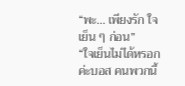“พะ... เพียงรัก ใจเย็น ๆ ก่อน”
“ใจเย็นไม่ได้หรอกค่ะบอส คนพวกนี้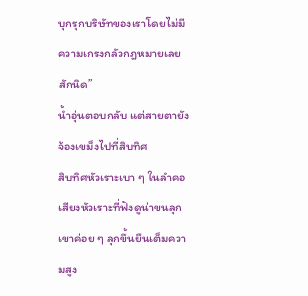บุกรุกบริษัทของเราโดยไม่มีความเกรงกลัวกฎหมายเลยสักนิด”
น้ำอุ่นตอบกลับ แต่สายตายังจ้องเขม็งไปที่สิบทิศ
สิบทิศหัวเราะเบา ๆ ในลำคอ เสียงหัวเราะที่ฟังดูน่าขนลุก เขาค่อย ๆ ลุกขึ้นยืนเต็มความสูง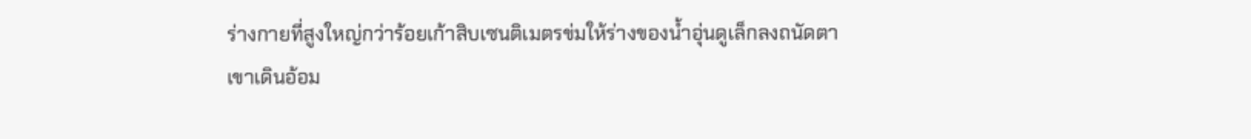ร่างกายที่สูงใหญ่กว่าร้อยเก้าสิบเซนติเมตรข่มให้ร่างของน้ำอุ่นดูเล็กลงถนัดตา
เขาเดินอ้อม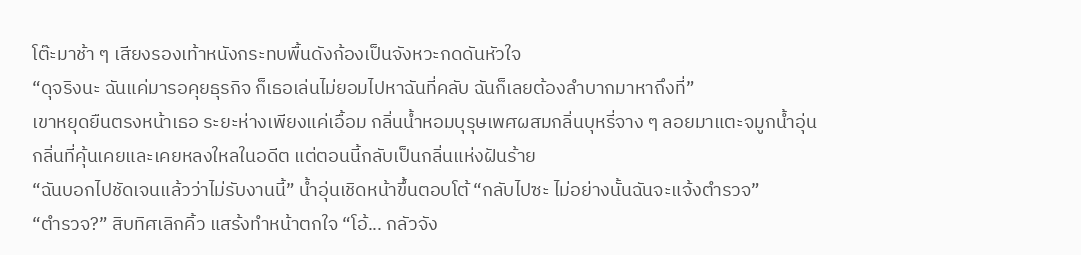โต๊ะมาช้า ๆ เสียงรองเท้าหนังกระทบพื้นดังก้องเป็นจังหวะกดดันหัวใจ
“ดุจริงนะ ฉันแค่มารอคุยธุรกิจ ก็เธอเล่นไม่ยอมไปหาฉันที่คลับ ฉันก็เลยต้องลำบากมาหาถึงที่”
เขาหยุดยืนตรงหน้าเธอ ระยะห่างเพียงแค่เอื้อม กลิ่นน้ำหอมบุรุษเพศผสมกลิ่นบุหรี่จาง ๆ ลอยมาแตะจมูกน้ำอุ่น
กลิ่นที่คุ้นเคยและเคยหลงใหลในอดีต แต่ตอนนี้กลับเป็นกลิ่นแห่งฝันร้าย
“ฉันบอกไปชัดเจนแล้วว่าไม่รับงานนี้” น้ำอุ่นเชิดหน้าขึ้นตอบโต้ “กลับไปซะ ไม่อย่างนั้นฉันจะแจ้งตำรวจ”
“ตำรวจ?” สิบทิศเลิกคิ้ว แสร้งทำหน้าตกใจ “โอ้... กลัวจัง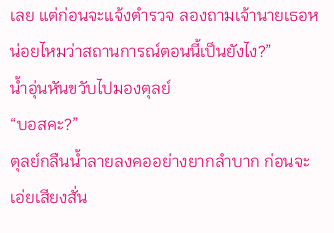เลย แต่ก่อนจะแจ้งตำรวจ ลองถามเจ้านายเธอหน่อยไหมว่าสถานการณ์ตอนนี้เป็นยังไง?”
น้ำอุ่นหันขวับไปมองตุลย์
“บอสคะ?”
ตุลย์กลืนน้ำลายลงคออย่างยากลำบาก ก่อนจะเอ่ยเสียงสั่น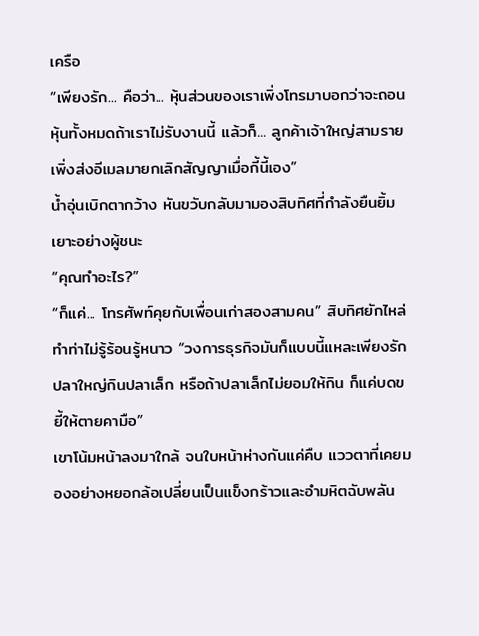เครือ
“เพียงรัก... คือว่า... หุ้นส่วนของเราเพิ่งโทรมาบอกว่าจะถอนหุ้นทั้งหมดถ้าเราไม่รับงานนี้ แล้วก็... ลูกค้าเจ้าใหญ่สามรายเพิ่งส่งอีเมลมายกเลิกสัญญาเมื่อกี้นี้เอง”
น้ำอุ่นเบิกตากว้าง หันขวับกลับมามองสิบทิศที่กำลังยืนยิ้มเยาะอย่างผู้ชนะ
“คุณทำอะไร?”
“ก็แค่... โทรศัพท์คุยกับเพื่อนเก่าสองสามคน” สิบทิศยักไหล่ทำท่าไม่รู้ร้อนรู้หนาว “วงการธุรกิจมันก็แบบนี้แหละเพียงรัก ปลาใหญ่กินปลาเล็ก หรือถ้าปลาเล็กไม่ยอมให้กิน ก็แค่บดขยี้ให้ตายคามือ”
เขาโน้มหน้าลงมาใกล้ จนใบหน้าห่างกันแค่คืบ แววตาที่เคยมองอย่างหยอกล้อเปลี่ยนเป็นแข็งกร้าวและอำมหิตฉับพลัน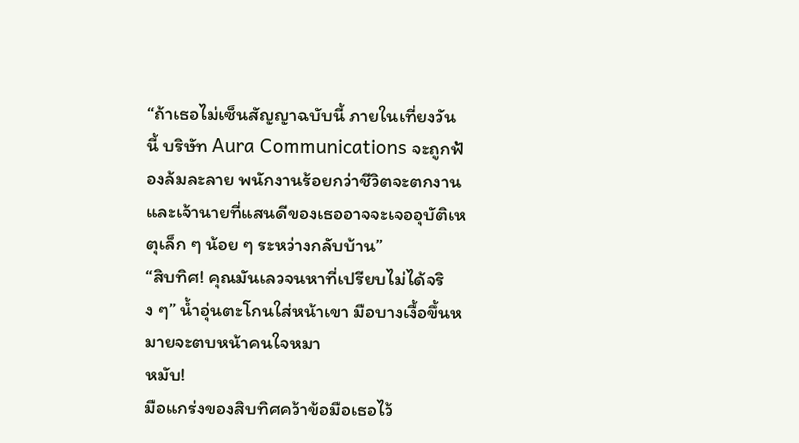“ถ้าเธอไม่เซ็นสัญญาฉบับนี้ ภายในเที่ยงวันนี้ บริษัท Aura Communications จะถูกฟ้องล้มละลาย พนักงานร้อยกว่าชีวิตจะตกงาน และเจ้านายที่แสนดีของเธออาจจะเจออุบัติเหตุเล็ก ๆ น้อย ๆ ระหว่างกลับบ้าน”
“สิบทิศ! คุณมันเลวจนหาที่เปรียบไม่ได้จริง ๆ” น้ำอุ่นตะโกนใส่หน้าเขา มือบางเงื้อขึ้นหมายจะตบหน้าคนใจหมา
หมับ!
มือแกร่งของสิบทิศคว้าข้อมือเธอไว้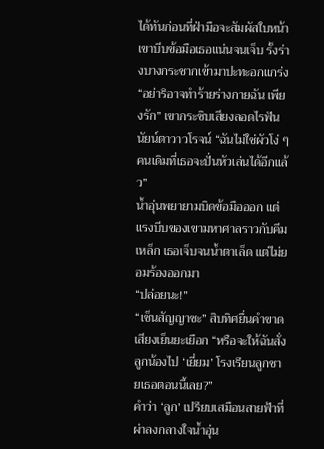ได้ทันก่อนที่ฝ่ามือจะสัมผัสใบหน้า
เขาบีบข้อมือเธอแน่นจนเจ็บ รั้งร่างบางกระชากเข้ามาปะทะอกแกร่ง
“อย่าริอาจทำร้ายร่างกายฉัน เพียงรัก” เขากระซิบเสียงลอดไรฟัน นัยน์ตาวาวโรจน์ “ฉันไม่ใช่ผัวโง่ ๆ คนเดิมที่เธอจะปั่นหัวเล่นได้อีกแล้ว”
น้ำอุ่นพยายามบิดข้อมือออก แต่แรงบีบของเขามหาศาลราวกับคีมเหล็ก เธอเจ็บจนน้ำตาเล็ด แต่ไม่ยอมร้องออกมา
“ปล่อยนะ!”
“เซ็นสัญญาซะ” สิบทิศยื่นคำขาด เสียงเย็นยะเยือก “หรือจะให้ฉันสั่งลูกน้องไป ‘เยี่ยม’ โรงเรียนลูกชายเธอตอนนี้เลย?”
คำว่า ‘ลูก’ เปรียบเสมือนสายฟ้าที่ผ่าลงกลางใจน้ำอุ่น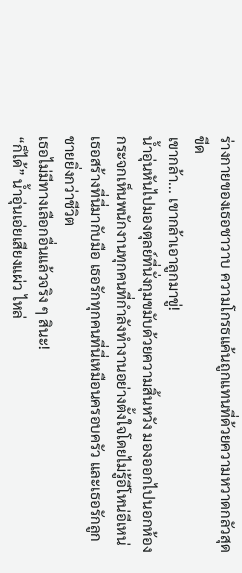ร่างกายของเธอชาวาบ ความโกรธแค้นถูกแทนที่ด้วยความหวาดกลัวสุดขีด
เขากล้า... เขากล้าเอาลูกมาขู่!
น้ำอุ่นหันไปมองตุลย์ที่นั่งกุมขมับด้วยความสิ้นหวัง มองออกไปนอกห้องกระจกเห็นพนักงานทุกคนที่กำลังทำงานอย่างตั้งใจโดยไม่รู้อีโหน่อีเหน่
เธอสร้างที่นี่มากับมือ เธอรักทุกคนที่นี่เหมือนครอบครัว และเธอรักลูกชายยิ่งกว่าชีวิต
เธอไม่มีทางเลือกอื่นแล้วจริง ๆ สินะ!
“ก็ได้” น้ำอุ่นเอ่ยเสียงแผ่ว ไหล่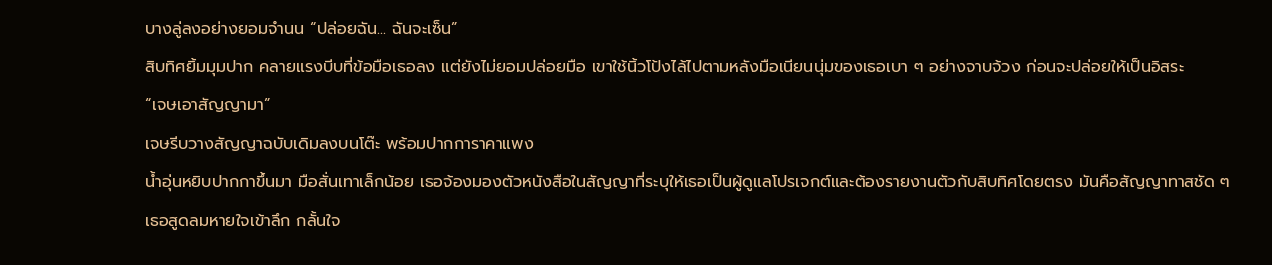บางลู่ลงอย่างยอมจำนน “ปล่อยฉัน... ฉันจะเซ็น”
สิบทิศยิ้มมุมปาก คลายแรงบีบที่ข้อมือเธอลง แต่ยังไม่ยอมปล่อยมือ เขาใช้นิ้วโป้งไล้ไปตามหลังมือเนียนนุ่มของเธอเบา ๆ อย่างจาบจ้วง ก่อนจะปล่อยให้เป็นอิสระ
“เจษเอาสัญญามา”
เจษรีบวางสัญญาฉบับเดิมลงบนโต๊ะ พร้อมปากการาคาแพง
น้ำอุ่นหยิบปากกาขึ้นมา มือสั่นเทาเล็กน้อย เธอจ้องมองตัวหนังสือในสัญญาที่ระบุให้เธอเป็นผู้ดูแลโปรเจกต์และต้องรายงานตัวกับสิบทิศโดยตรง มันคือสัญญาทาสชัด ๆ
เธอสูดลมหายใจเข้าลึก กลั้นใจ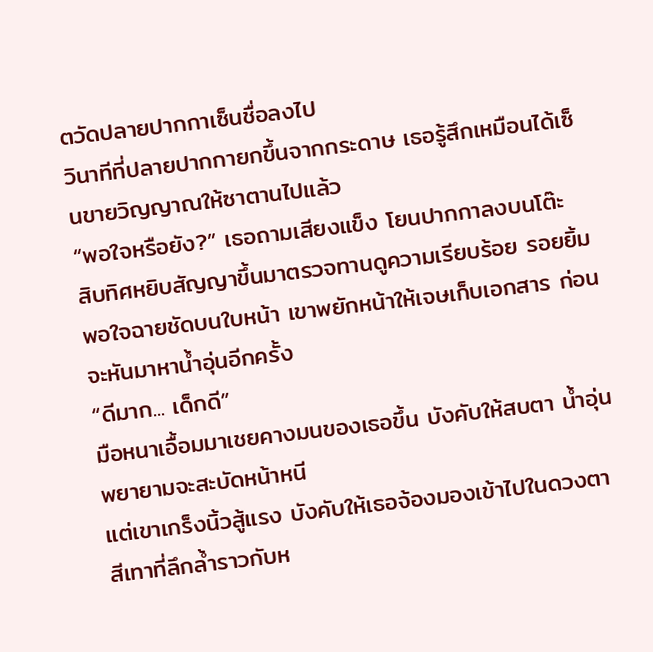ตวัดปลายปากกาเซ็นชื่อลงไป
วินาทีที่ปลายปากกายกขึ้นจากกระดาษ เธอรู้สึกเหมือนได้เซ็นขายวิญญาณให้ซาตานไปแล้ว
“พอใจหรือยัง?” เธอถามเสียงแข็ง โยนปากกาลงบนโต๊ะ
สิบทิศหยิบสัญญาขึ้นมาตรวจทานดูความเรียบร้อย รอยยิ้มพอใจฉายชัดบนใบหน้า เขาพยักหน้าให้เจษเก็บเอกสาร ก่อนจะหันมาหาน้ำอุ่นอีกครั้ง
“ดีมาก... เด็กดี”
มือหนาเอื้อมมาเชยคางมนของเธอขึ้น บังคับให้สบตา น้ำอุ่นพยายามจะสะบัดหน้าหนี
แต่เขาเกร็งนิ้วสู้แรง บังคับให้เธอจ้องมองเข้าไปในดวงตาสีเทาที่ลึกล้ำราวกับห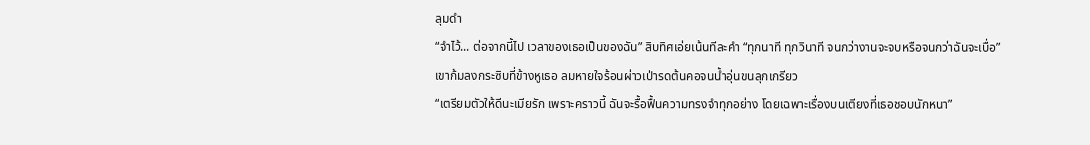ลุมดำ
“จำไว้... ต่อจากนี้ไป เวลาของเธอเป็นของฉัน” สิบทิศเอ่ยเน้นทีละคำ “ทุกนาที ทุกวินาที จนกว่างานจะจบหรือจนกว่าฉันจะเบื่อ”
เขาก้มลงกระซิบที่ข้างหูเธอ ลมหายใจร้อนผ่าวเป่ารดต้นคอจนน้ำอุ่นขนลุกเกรียว
“เตรียมตัวให้ดีนะเมียรัก เพราะคราวนี้ ฉันจะรื้อฟื้นความทรงจำทุกอย่าง โดยเฉพาะเรื่องบนเตียงที่เธอชอบนักหนา”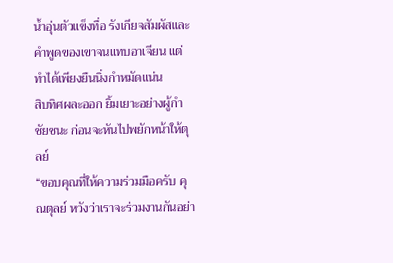น้ำอุ่นตัวแข็งทื่อ รังเกียจสัมผัสและคำพูดของเขาจนแทบอาเจียน แต่ทำได้เพียงยืนนิ่งกำหมัดแน่น
สิบทิศผละออก ยิ้มเยาะอย่างผู้กำชัยชนะ ก่อนจะหันไปพยักหน้าให้ตุลย์
“ขอบคุณที่ให้ความร่วมมือครับ คุณตุลย์ หวังว่าเราจะร่วมงานกันอย่า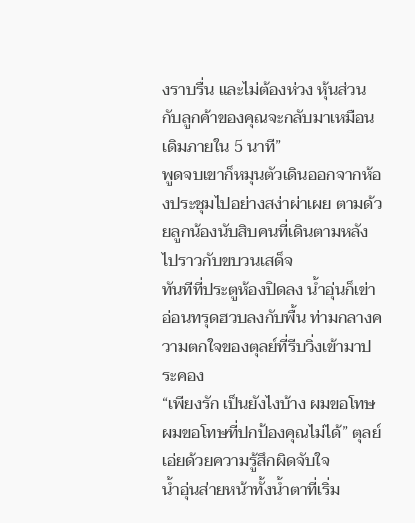งราบรื่น และไม่ต้องห่วง หุ้นส่วนกับลูกค้าของคุณจะกลับมาเหมือนเดิมภายใน 5 นาที”
พูดจบเขาก็หมุนตัวเดินออกจากห้องประชุมไปอย่างสง่าผ่าเผย ตามด้วยลูกน้องนับสิบคนที่เดินตามหลังไปราวกับขบวนเสด็จ
ทันทีที่ประตูห้องปิดลง น้ำอุ่นก็เข่าอ่อนทรุดฮวบลงกับพื้น ท่ามกลางความตกใจของตุลย์ที่รีบวิ่งเข้ามาประคอง
“เพียงรัก เป็นยังไงบ้าง ผมขอโทษ ผมขอโทษที่ปกป้องคุณไม่ได้” ตุลย์เอ่ยด้วยความรู้สึกผิดจับใจ
น้ำอุ่นส่ายหน้าทั้งน้ำตาที่เริ่ม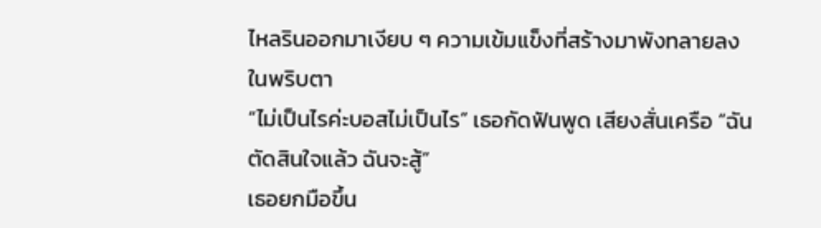ไหลรินออกมาเงียบ ๆ ความเข้มแข็งที่สร้างมาพังทลายลงในพริบตา
“ไม่เป็นไรค่ะบอสไม่เป็นไร” เธอกัดฟันพูด เสียงสั่นเครือ “ฉันตัดสินใจแล้ว ฉันจะสู้”
เธอยกมือขึ้น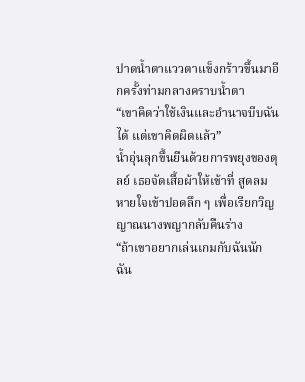ปาดน้ำตาแววตาแข็งกร้าวขึ้นมาอีกครั้งท่ามกลางคราบน้ำตา
“เขาคิดว่าใช้เงินและอำนาจบีบฉันได้ แต่เขาคิดผิดแล้ว”
น้ำอุ่นลุกขึ้นยืนด้วยการพยุงของตุลย์ เธอจัดเสื้อผ้าให้เข้าที่ สูดลมหายใจเข้าปอดลึก ๆ เพื่อเรียกวิญญาณนางพญากลับคืนร่าง
“ถ้าเขาอยากเล่นเกมกับฉันนัก ฉัน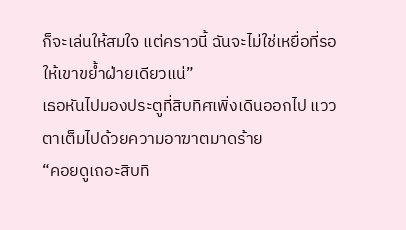ก็จะเล่นให้สมใจ แต่คราวนี้ ฉันจะไม่ใช่เหยื่อที่รอให้เขาขย้ำฝ่ายเดียวแน่”
เธอหันไปมองประตูที่สิบทิศเพิ่งเดินออกไป แววตาเต็มไปด้วยความอาฆาตมาดร้าย
“คอยดูเถอะสิบทิ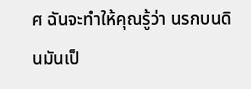ศ ฉันจะทำให้คุณรู้ว่า นรกบนดินมันเป็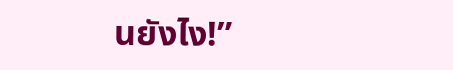นยังไง!”